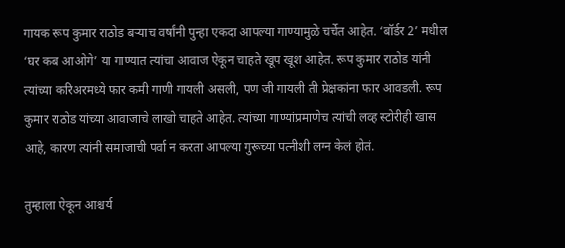गायक रूप कुमार राठोड बऱ्याच वर्षांनी पुन्हा एकदा आपल्या गाण्यामुळे चर्चेत आहेत. ‘बॉर्डर 2’ मधील ‘घर कब आओगे’ या गाण्यात त्यांचा आवाज ऐकून चाहते खूप खूश आहेत. रूप कुमार राठोड यांनी त्यांच्या करिअरमध्ये फार कमी गाणी गायली असली, पण जी गायली ती प्रेक्षकांना फार आवडली. रूप कुमार राठोड यांच्या आवाजाचे लाखो चाहते आहेत. त्यांच्या गाण्यांप्रमाणेच त्यांची लव्ह स्टोरीही खास आहे, कारण त्यांनी समाजाची पर्वा न करता आपल्या गुरूच्या पत्नीशी लग्न केलं होतं.

तुम्हाला ऐकून आश्चर्य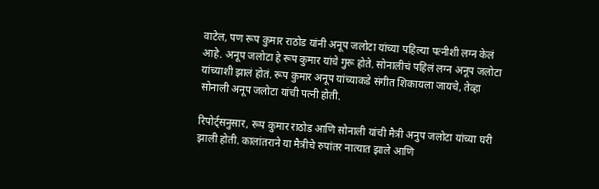वाटेल, पण रूप कुमार राठोड यांनी अनूप जलोटा यांच्या पहिल्या पत्नीशी लग्न केलं आहे. अनूप जलोटा हे रूप कुमार यांचे गुरू होते. सोनालीचं पहिलं लग्न अनूप जलोटा यांच्याशी झालं होतं. रूप कुमार अनूप यांच्याकडे संगीत शिकायला जायचे, तेव्हा सोनाली अनूप जलोटा यांची पत्नी होती.

रिपोर्ट्सनुसार, रूप कुमार राठोड आणि सोनाली यांची मैत्री अनुप जलोटा यांच्या घरी झाली होती. कालांतराने या मैत्रीचे रुपांतर नात्यात झाले आणि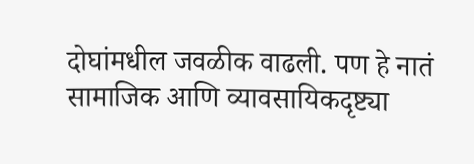दोघांमधील जवळीक वाढली. पण हे नातं सामाजिक आणि व्यावसायिकदृष्ट्या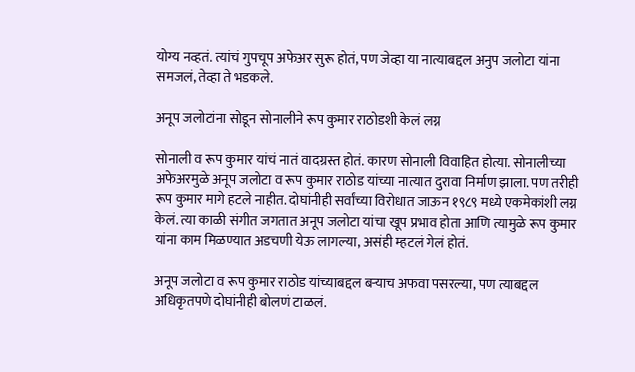योग्य नव्हतं. त्यांचं गुपचूप अफेअर सुरू होतं, पण जेव्हा या नात्याबद्दल अनुप जलोटा यांना समजलं, तेव्हा ते भडकले.

अनूप जलोटांना सोडून सोनालीने रूप कुमार राठोडशी केलं लग्न

सोनाली व रूप कुमार यांचं नातं वादग्रस्त होतं. कारण सोनाली विवाहित होत्या. सोनालीच्या अफेअरमुळे अनूप जलोटा व रूप कुमार राठोड यांच्या नात्यात दुरावा निर्माण झाला. पण तरीही रूप कुमार मागे हटले नाहीत. दोघांनीही सर्वांच्या विरोधात जाऊन १९८९ मध्ये एकमेकांशी लग्न केलं. त्या काळी संगीत जगतात अनूप जलोटा यांचा खूप प्रभाव होता आणि त्यामुळे रूप कुमार यांना काम मिळण्यात अडचणी येऊ लागल्या, असंही म्हटलं गेलं होतं.

अनूप जलोटा व रूप कुमार राठोड यांच्याबद्दल बऱ्याच अफवा पसरल्या, पण त्याबद्दल अधिकृतपणे दोघांनीही बोलणं टाळलं.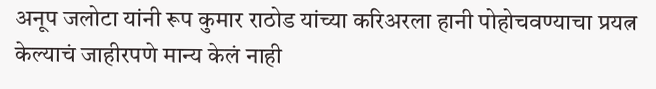अनूप जलोटा यांनी रूप कुमार राठोड यांच्या करिअरला हानी पोहोचवण्याचा प्रयत्न केल्याचं जाहीरपणे मान्य केलं नाही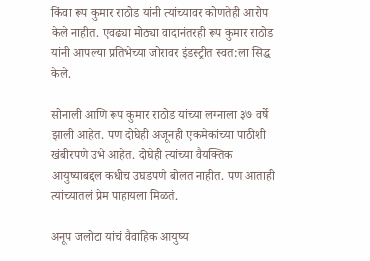किंवा रूप कुमार राठोड यांनी त्यांच्यावर कोणतेही आरोप केले नाहीत. एवढ्या मोठ्या वादानंतरही रूप कुमार राठोड यांनी आपल्या प्रतिभेच्या जोरावर इंडस्ट्रीत स्वत:ला सिद्ध केले.

सोनाली आणि रूप कुमार राठोड यांच्या लग्नाला ३७ वर्षे झाली आहेत. पण दोघेही अजूनही एकमेकांच्या पाठीशी खंबीरपणे उभे आहेत. दोघेही त्यांच्या वैयक्तिक आयुष्याबद्दल कधीच उघडपणे बोलत नाहीत. पण आताही त्यांच्यातलं प्रेम पाहायला मिळतं.

अनूप जलोटा यांचं वैवाहिक आयुष्य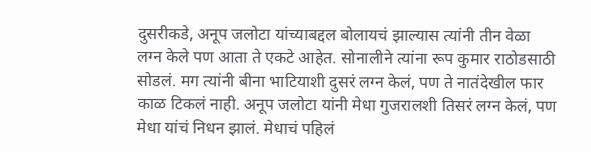दुसरीकडे, अनूप जलोटा यांच्याबद्दल बोलायचं झाल्यास त्यांनी तीन वेळा लग्न केले पण आता ते एकटे आहेत. सोनालीने त्यांना रूप कुमार राठोडसाठी सोडलं. मग त्यांनी बीना भाटियाशी दुसरं लग्न केलं, पण ते नातंदेखील फार काळ टिकलं नाही. अनूप जलोटा यांनी मेधा गुजरालशी तिसरं लग्न केलं, पण मेधा यांचं निधन झालं. मेधाचं पहिलं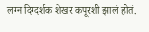लग्न दिग्दर्शक शेखर कपूरशी झालं होतं.